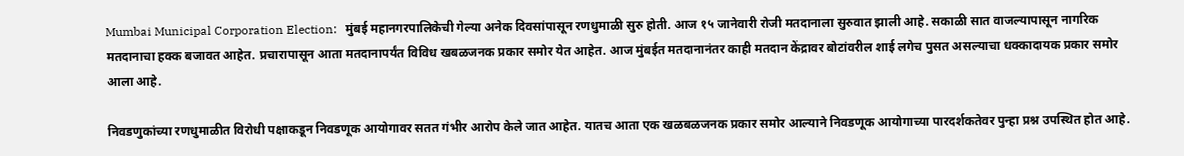Mumbai Municipal Corporation Election:   मुंबई महानगरपालिकेची गेल्या अनेक दिवसांपासून रणधुमाळी सुरु होती. आज १५ जानेवारी रोजी मतदानाला सुरुवात झाली आहे. सकाळी सात वाजल्यापासून नागरिक मतदानाचा हक्क बजावत आहेत. प्रचारापासून आता मतदानापर्यंत विविध खबळजनक प्रकार समोर येत आहेत. आज मुंबईत मतदानानंतर काही मतदान केंद्रावर बोटांवरील शाई लगेच पुसत असल्याचा धक्कादायक प्रकार समोर आला आहे.

निवडणुकांच्या रणधुमाळीत विरोधी पक्षाकडून निवडणूक आयोगावर सतत गंभीर आरोप केले जात आहेत. यातच आता एक खळबळजनक प्रकार समोर आल्याने निवडणूक आयोगाच्या पारदर्शकतेवर पुन्हा प्रश्न उपस्थित होत आहे.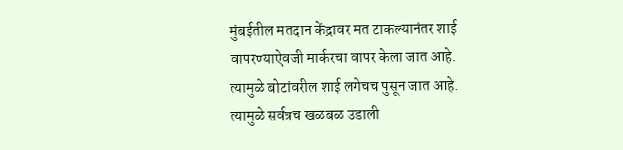मुंबईतील मतदान केंद्रावर मत टाकल्यानंतर शाई वापरण्याऐवजी मार्करचा वापर केला जात आहे. त्यामुळे बोटांवरील शाई लगेचच पुसून जात आहे. त्यामुळे सर्वत्रच खळबळ उडाली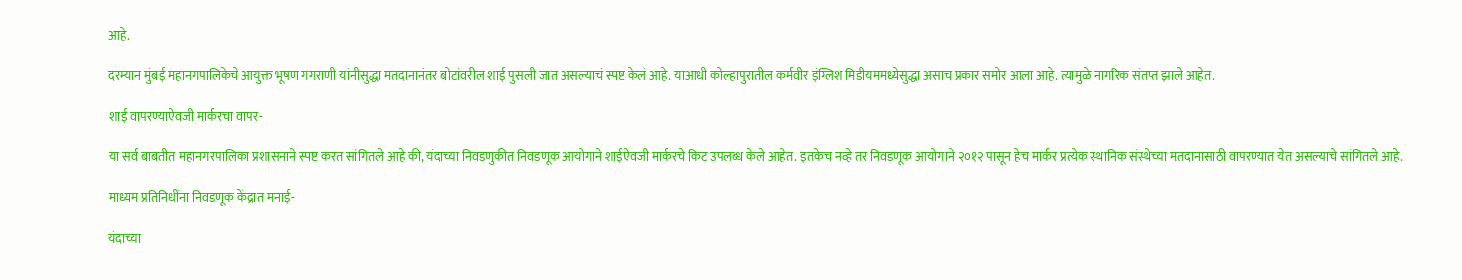आहे.

दरम्यान मुंबई महानगपालिकेचे आयुक्त भूषण गगराणी यांनीसुद्धा मतदानानंतर बोटांवरील शाई पुसली जात असल्याचं स्पष्ट केलं आहे. याआधी कोल्हापुरातील कर्मवीर इंग्लिश मिडीयममध्येसुद्धा असाच प्रकार समोर आला आहे. त्यामुळे नागरिक संतप्त झाले आहेत.

शाई वापरण्याऐवजी मार्करचा वापर-

या सर्व बाबतीत महानगरपालिका प्रशासनाने स्पष्ट करत सांगितले आहे की, यंदाच्या निवडणुकीत निवडणूक आयोगाने शाईऐवजी मार्करचे किट उपलब्ध केले आहेत. इतकेच नव्हे तर निवडणूक आयोगाने २०१२ पासून हेच मार्कर प्रत्येक स्थानिक संस्थेच्या मतदानासाठी वापरण्यात येत असल्याचे सांगितले आहे.

माध्यम प्रतिनिधींना निवडणूक केंद्रात मनाई-

यंदाच्या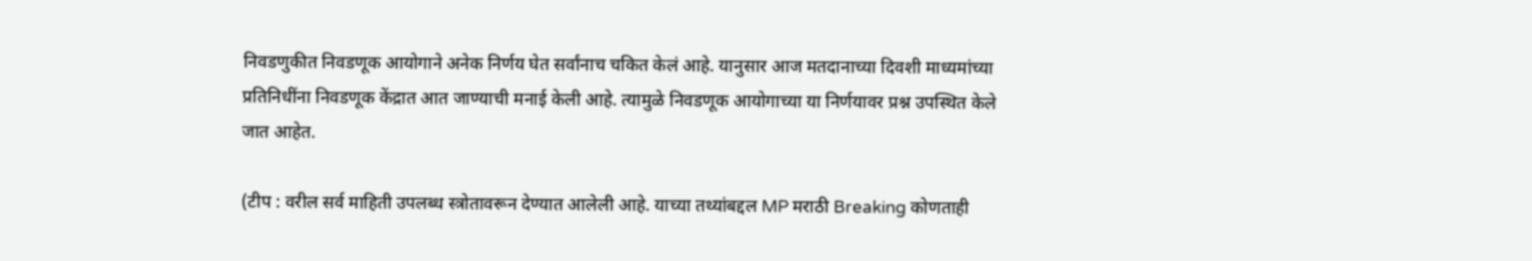निवडणुकीत निवडणूक आयोगाने अनेक निर्णय घेत सर्वांनाच चकित केलं आहे. यानुसार आज मतदानाच्या दिवशी माध्यमांच्या प्रतिनिधींना निवडणूक केंद्रात आत जाण्याची मनाई केली आहे. त्यामुळे निवडणूक आयोगाच्या या निर्णयावर प्रश्न उपस्थित केले जात आहेत.

(टीप : वरील सर्व माहिती उपलब्ध स्त्रोतावरून देण्यात आलेली आहे. याच्या तथ्यांबद्दल MP मराठी Breaking कोणताही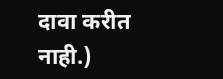दावा करीत नाही.)